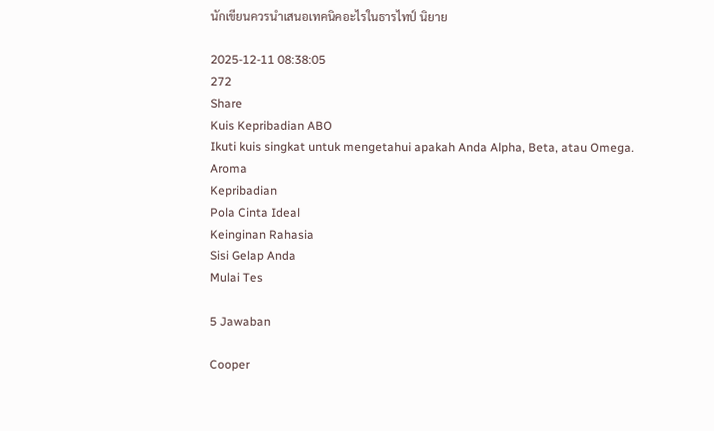นักเขียนควรนำเสนอเทคนิคอะไรในธารไทป์ นิยาย

2025-12-11 08:38:05
272
Share
Kuis Kepribadian ABO
Ikuti kuis singkat untuk mengetahui apakah Anda Alpha, Beta, atau Omega.
Aroma
Kepribadian
Pola Cinta Ideal
Keinginan Rahasia
Sisi Gelap Anda
Mulai Tes

5 Jawaban

Cooper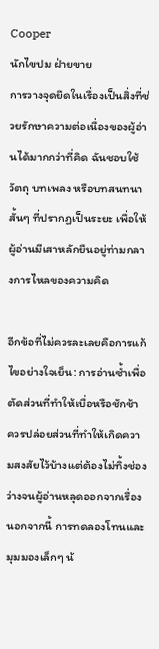Cooper
นักไขปม ฝ่ายขาย
การวางจุดยึดในเรื่องเป็นสิ่งที่ช่วยรักษาความต่อเนื่องของผู้อ่านได้มากกว่าที่คิด ฉันชอบใช้วัตถุ บทเพลง หรือบทสนทนาสั้นๆ ที่ปรากฏเป็นระยะ เพื่อให้ผู้อ่านมีเสาหลักยืนอยู่ท่ามกลางการไหลของความคิด

อีกข้อที่ไม่ควรละเลยคือการแก้ไขอย่างใจเย็น: การอ่านซ้ำเพื่อตัดส่วนที่ทำให้เบื่อหรือชักช้า ควรปล่อยส่วนที่ทำให้เกิดความสงสัยไว้บ้างแต่ต้องไม่ทิ้งช่องว่างจนผู้อ่านหลุดออกจากเรื่อง นอกจากนี้ การทดลองโทนและมุมมองเล็กๆ น้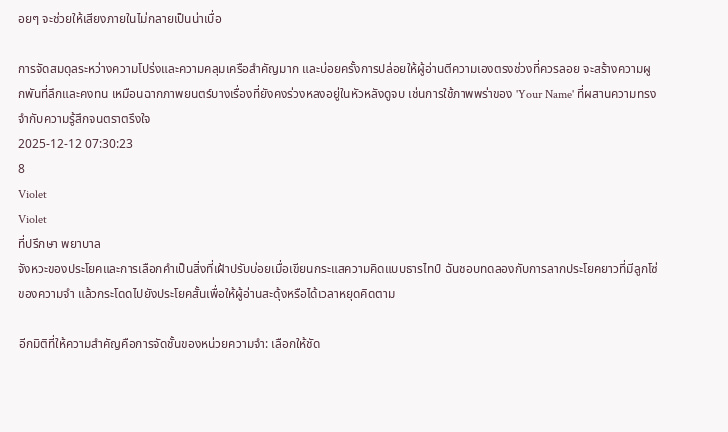อยๆ จะช่วยให้เสียงภายในไม่กลายเป็นน่าเบื่อ

การจัดสมดุลระหว่างความโปร่งและความคลุมเครือสำคัญมาก และบ่อยครั้งการปล่อยให้ผู้อ่านตีความเองตรงช่วงที่ควรลอย จะสร้างความผูกพันที่ลึกและคงทน เหมือนฉากภาพยนตร์บางเรื่องที่ยังคงร่วงหลงอยู่ในหัวหลังดูจบ เช่นการใช้ภาพพร่าของ 'Your Name' ที่ผสานความทรงจำกับความรู้สึกจนตราตรึงใจ
2025-12-12 07:30:23
8
Violet
Violet
ที่ปรึกษา พยาบาล
จังหวะของประโยคและการเลือกคำเป็นสิ่งที่เฝ้าปรับบ่อยเมื่อเขียนกระแสความคิดแบบธารไทป์ ฉันชอบทดลองกับการลากประโยคยาวที่มีลูกโซ่ของความจำ แล้วกระโดดไปยังประโยคสั้นเพื่อให้ผู้อ่านสะดุ้งหรือได้เวลาหยุดคิดตาม

อีกมิติที่ให้ความสำคัญคือการจัดชั้นของหน่วยความจำ: เลือกให้ชัด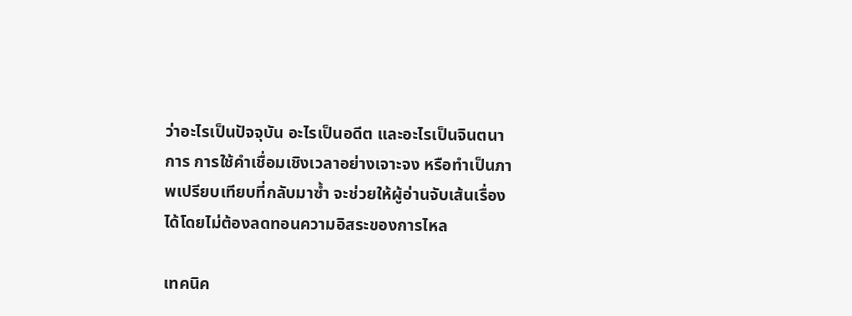ว่าอะไรเป็นปัจจุบัน อะไรเป็นอดีต และอะไรเป็นจินตนาการ การใช้คำเชื่อมเชิงเวลาอย่างเจาะจง หรือทำเป็นภาพเปรียบเทียบที่กลับมาซ้ำ จะช่วยให้ผู้อ่านจับเส้นเรื่องได้โดยไม่ต้องลดทอนความอิสระของการไหล

เทคนิค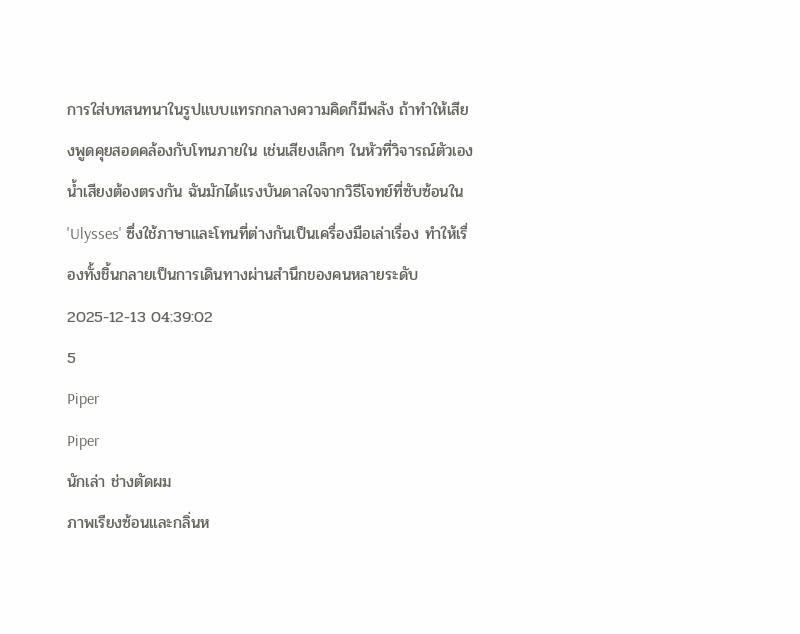การใส่บทสนทนาในรูปแบบแทรกกลางความคิดก็มีพลัง ถ้าทำให้เสียงพูดคุยสอดคล้องกับโทนภายใน เช่นเสียงเล็กๆ ในหัวที่วิจารณ์ตัวเอง น้ำเสียงต้องตรงกัน ฉันมักได้แรงบันดาลใจจากวิธีโจทย์ที่ซับซ้อนใน 'Ulysses' ซึ่งใช้ภาษาและโทนที่ต่างกันเป็นเครื่องมือเล่าเรื่อง ทำให้เรื่องทั้งชิ้นกลายเป็นการเดินทางผ่านสำนึกของคนหลายระดับ
2025-12-13 04:39:02
5
Piper
Piper
นักเล่า ช่างตัดผม
ภาพเรียงซ้อนและกลิ่นห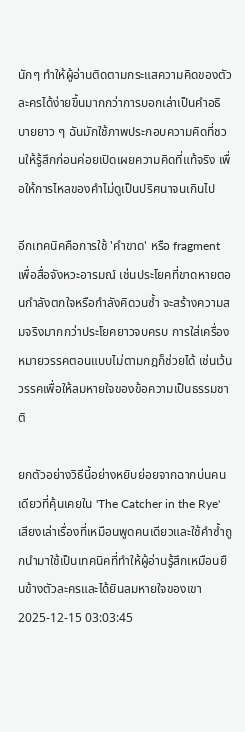นักๆ ทำให้ผู้อ่านติดตามกระแสความคิดของตัวละครได้ง่ายขึ้นมากกว่าการบอกเล่าเป็นคำอธิบายยาว ๆ ฉันมักใช้ภาพประกอบความคิดที่ชวนให้รู้สึกก่อนค่อยเปิดเผยความคิดที่แท้จริง เพื่อให้การไหลของคำไม่ดูเป็นปริศนาจนเกินไป

อีกเทคนิคคือการใช้ 'คำขาด' หรือ fragment เพื่อสื่อจังหวะอารมณ์ เช่นประโยคที่ขาดหายตอนกำลังตกใจหรือกำลังคิดวนซ้ำ จะสร้างความสมจริงมากกว่าประโยคยาวจบครบ การใส่เครื่องหมายวรรคตอนแบบไม่ตามกฎก็ช่วยได้ เช่นเว้นวรรคเพื่อให้ลมหายใจของข้อความเป็นธรรมชาติ

ยกตัวอย่างวิธีนี้อย่างหยิบย่อยจากฉากบ่นคนเดียวที่คุ้นเคยใน 'The Catcher in the Rye' เสียงเล่าเรื่องที่เหมือนพูดคนเดียวและใช้คำซ้ำถูกนำมาใช้เป็นเทคนิคที่ทำให้ผู้อ่านรู้สึกเหมือนยืนข้างตัวละครและได้ยินลมหายใจของเขา
2025-12-15 03:03:45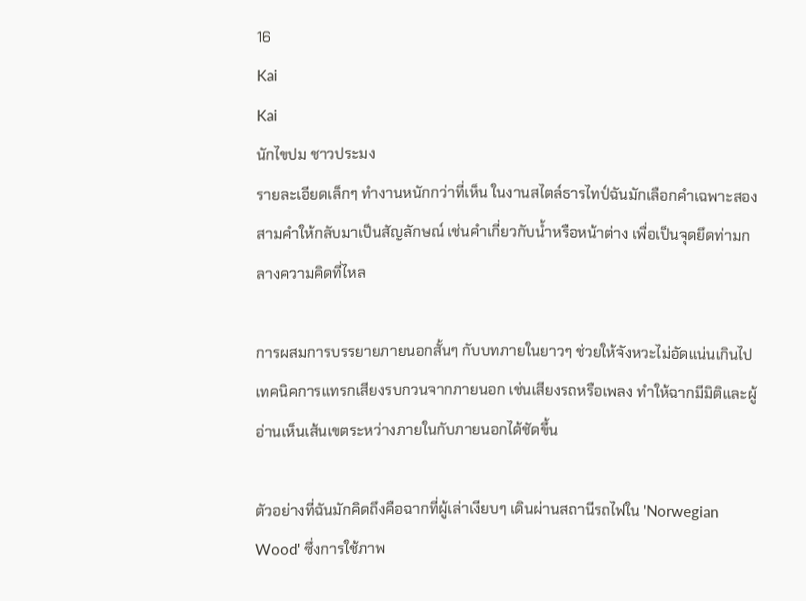16
Kai
Kai
นักไขปม ชาวประมง
รายละเอียดเล็กๆ ทำงานหนักกว่าที่เห็น ในงานสไตล์ธารไทป์ฉันมักเลือกคำเฉพาะสองสามคำให้กลับมาเป็นสัญลักษณ์ เช่นคำเกี่ยวกับน้ำหรือหน้าต่าง เพื่อเป็นจุดยึดท่ามกลางความคิดที่ไหล

การผสมการบรรยายภายนอกสั้นๆ กับบทภายในยาวๆ ช่วยให้จังหวะไม่อัดแน่นเกินไป เทคนิคการแทรกเสียงรบกวนจากภายนอก เช่นเสียงรถหรือเพลง ทำให้ฉากมีมิติและผู้อ่านเห็นเส้นเขตระหว่างภายในกับภายนอกได้ชัดขึ้น

ตัวอย่างที่ฉันมักคิดถึงคือฉากที่ผู้เล่าเงียบๆ เดินผ่านสถานีรถไฟใน 'Norwegian Wood' ซึ่งการใช้ภาพ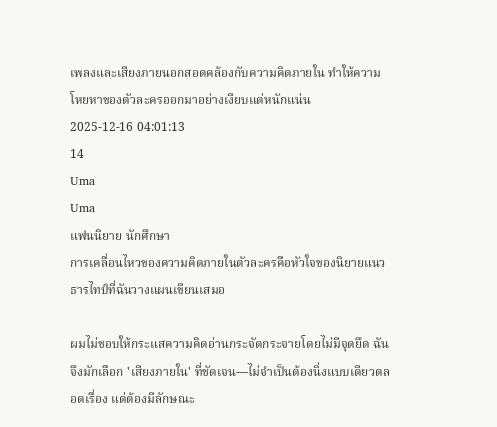เพลงและเสียงภายนอกสอดคล้องกับความคิดภายใน ทำให้ความโหยหาของตัวละครออกมาอย่างเงียบแต่หนักแน่น
2025-12-16 04:01:13
14
Uma
Uma
แฟนนิยาย นักศึกษา
การเคลื่อนไหวของความคิดภายในตัวละครคือหัวใจของนิยายแนวธารไทป์ที่ฉันวางแผนเขียนเสมอ

ผมไม่ชอบให้กระแสความคิดอ่านกระจัดกระจายโดยไม่มีจุดยึด ฉันจึงมักเลือก 'เสียงภายใน' ที่ชัดเจน—ไม่จำเป็นต้องนิ่งแบบเดียวตลอดเรื่อง แต่ต้องมีลักษณะ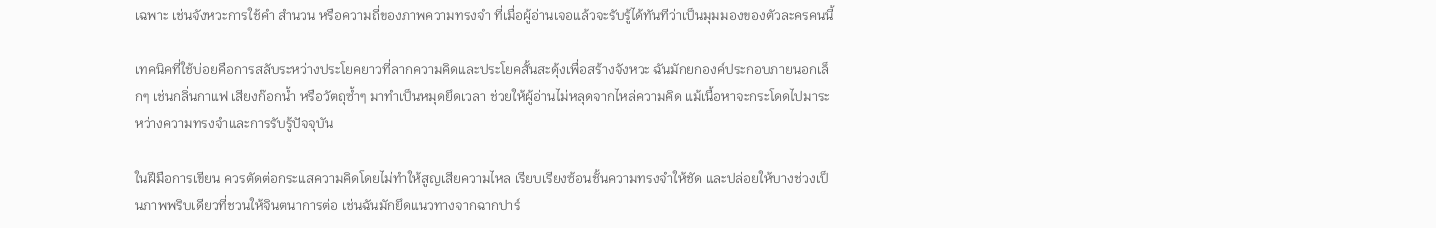เฉพาะ เช่นจังหวะการใช้คำ สำนวน หรือความถี่ของภาพความทรงจำ ที่เมื่อผู้อ่านเจอแล้วจะรับรู้ได้ทันทีว่าเป็นมุมมองของตัวละครคนนี้

เทคนิคที่ใช้บ่อยคือการสลับระหว่างประโยคยาวที่ลากความคิดและประโยคสั้นสะดุ้งเพื่อสร้างจังหวะ ฉันมักยกองค์ประกอบภายนอกเล็กๆ เช่นกลิ่นกาแฟ เสียงก๊อกน้ำ หรือวัตถุซ้ำๆ มาทำเป็นหมุดยึดเวลา ช่วยให้ผู้อ่านไม่หลุดจากไหล่ความคิด แม้เนื้อหาจะกระโดดไปมาระหว่างความทรงจำและการรับรู้ปัจจุบัน

ในฝีมือการเขียน ควรตัดต่อกระแสความคิดโดยไม่ทำให้สูญเสียความไหล เรียบเรียงซ้อนชั้นความทรงจำให้ชัด และปล่อยให้บางช่วงเป็นภาพพริบเดียวที่ชวนให้จินตนาการต่อ เช่นฉันมักยึดแนวทางจากฉากปาร์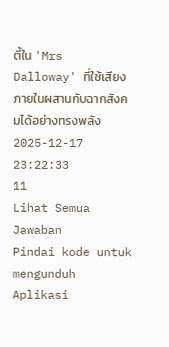ตี้ใน 'Mrs Dalloway' ที่ใช้เสียงภายในผสานกับฉากสังคมได้อย่างทรงพลัง
2025-12-17 23:22:33
11
Lihat Semua Jawaban
Pindai kode untuk mengunduh Aplikasi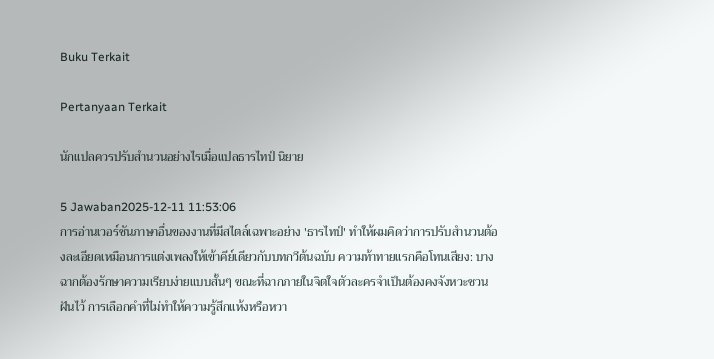Buku Terkait

Pertanyaan Terkait

นักแปลควรปรับสำนวนอย่างไรเมื่อแปลธารไทป์ นิยาย

5 Jawaban2025-12-11 11:53:06
การอ่านเวอร์ชันภาษาอื่นของงานที่มีสไตล์เฉพาะอย่าง 'ธารไทป์' ทำให้ผมคิดว่าการปรับสำนวนต้องละเอียดเหมือนการแต่งเพลงให้เข้าคีย์เดียวกับบทกวีต้นฉบับ ความท้าทายแรกคือโทนเสียง: บางฉากต้องรักษาความเรียบง่ายแบบสั้นๆ ขณะที่ฉากภายในจิตใจตัวละครจำเป็นต้องคงจังหวะชวนฝันไว้ การเลือกคำที่ไม่ทำให้ความรู้สึกแห้งหรือหวา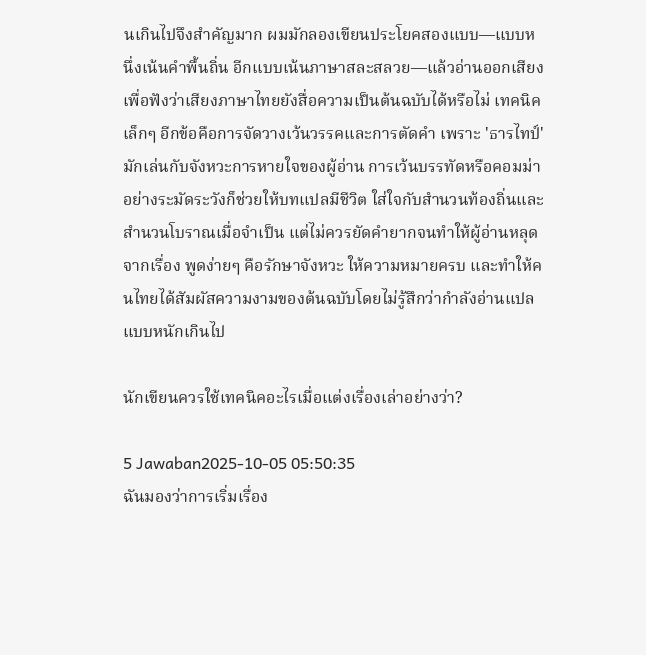นเกินไปจึงสำคัญมาก ผมมักลองเขียนประโยคสองแบบ—แบบหนึ่งเน้นคำพื้นถิ่น อีกแบบเน้นภาษาสละสลวย—แล้วอ่านออกเสียงเพื่อฟังว่าเสียงภาษาไทยยังสื่อความเป็นต้นฉบับได้หรือไม่ เทคนิคเล็กๆ อีกข้อคือการจัดวางเว้นวรรคและการตัดคำ เพราะ 'ธารไทป์' มักเล่นกับจังหวะการหายใจของผู้อ่าน การเว้นบรรทัดหรือคอมม่าอย่างระมัดระวังก็ช่วยให้บทแปลมีชีวิต ใส่ใจกับสำนวนท้องถิ่นและสำนวนโบราณเมื่อจำเป็น แต่ไม่ควรยัดคำยากจนทำให้ผู้อ่านหลุดจากเรื่อง พูดง่ายๆ คือรักษาจังหวะ ให้ความหมายครบ และทำให้คนไทยได้สัมผัสความงามของต้นฉบับโดยไม่รู้สึกว่ากำลังอ่านแปลแบบหนักเกินไป

นักเขียนควรใช้เทคนิคอะไรเมื่อแต่งเรื่องเล่าอย่างว่า?

5 Jawaban2025-10-05 05:50:35
ฉันมองว่าการเริ่มเรื่อง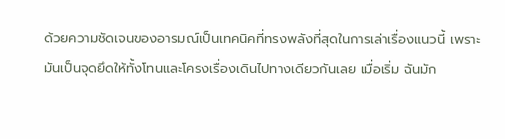ด้วยความชัดเจนของอารมณ์เป็นเทคนิคที่ทรงพลังที่สุดในการเล่าเรื่องแนวนี้ เพราะมันเป็นจุดยึดให้ทั้งโทนและโครงเรื่องเดินไปทางเดียวกันเลย เมื่อเริ่ม ฉันมัก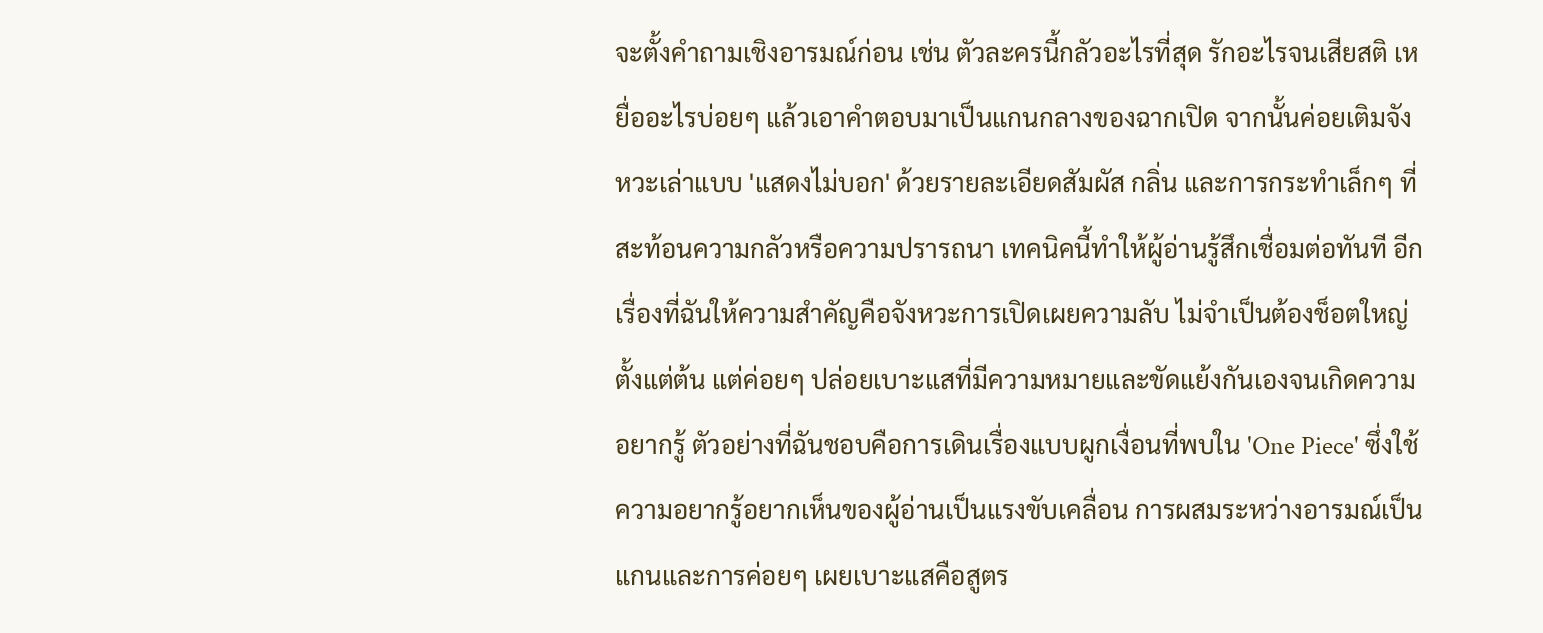จะตั้งคำถามเชิงอารมณ์ก่อน เช่น ตัวละครนี้กลัวอะไรที่สุด รักอะไรจนเสียสติ เหยื่ออะไรบ่อยๆ แล้วเอาคำตอบมาเป็นแกนกลางของฉากเปิด จากนั้นค่อยเติมจังหวะเล่าแบบ 'แสดงไม่บอก' ด้วยรายละเอียดสัมผัส กลิ่น และการกระทำเล็กๆ ที่สะท้อนความกลัวหรือความปรารถนา เทคนิคนี้ทำให้ผู้อ่านรู้สึกเชื่อมต่อทันที อีกเรื่องที่ฉันให้ความสำคัญคือจังหวะการเปิดเผยความลับ ไม่จำเป็นต้องช็อตใหญ่ตั้งแต่ต้น แต่ค่อยๆ ปล่อยเบาะแสที่มีความหมายและขัดแย้งกันเองจนเกิดความอยากรู้ ตัวอย่างที่ฉันชอบคือการเดินเรื่องแบบผูกเงื่อนที่พบใน 'One Piece' ซึ่งใช้ความอยากรู้อยากเห็นของผู้อ่านเป็นแรงขับเคลื่อน การผสมระหว่างอารมณ์เป็นแกนและการค่อยๆ เผยเบาะแสคือสูตร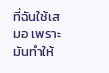ที่ฉันใช้เสมอ เพราะมันทำให้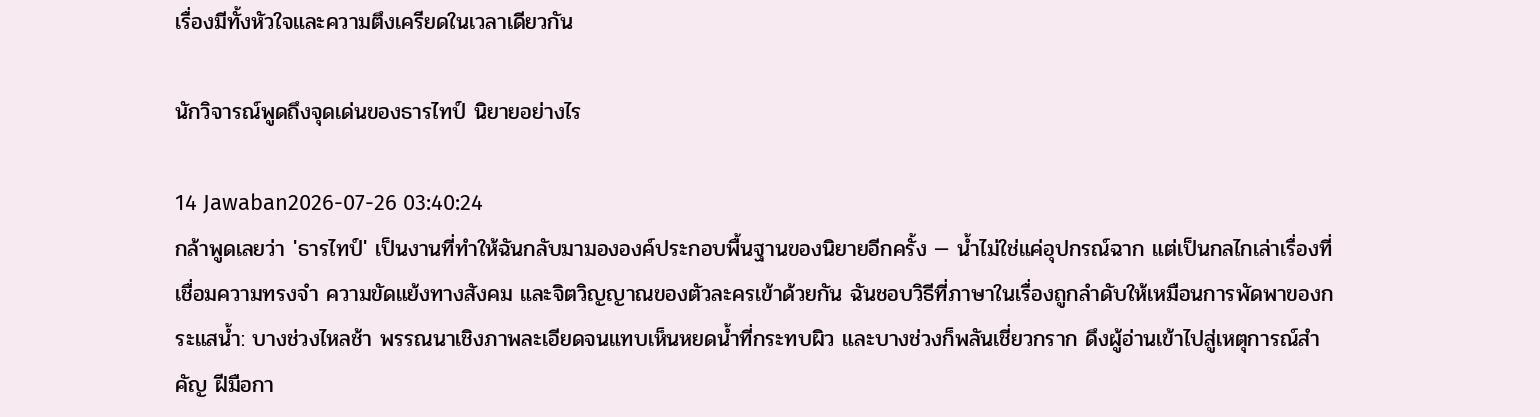เรื่องมีทั้งหัวใจและความตึงเครียดในเวลาเดียวกัน

นักวิจารณ์พูดถึงจุดเด่นของธารไทป์ นิยายอย่างไร

14 Jawaban2026-07-26 03:40:24
กล้าพูดเลยว่า 'ธารไทป์' เป็นงานที่ทำให้ฉันกลับมามององค์ประกอบพื้นฐานของนิยายอีกครั้ง — น้ำไม่ใช่แค่อุปกรณ์ฉาก แต่เป็นกลไกเล่าเรื่องที่เชื่อมความทรงจำ ความขัดแย้งทางสังคม และจิตวิญญาณของตัวละครเข้าด้วยกัน ฉันชอบวิธีที่ภาษาในเรื่องถูกลำดับให้เหมือนการพัดพาของกระแสน้ำ: บางช่วงไหลช้า พรรณนาเชิงภาพละเอียดจนแทบเห็นหยดน้ำที่กระทบผิว และบางช่วงก็พลันเชี่ยวกราก ดึงผู้อ่านเข้าไปสู่เหตุการณ์สำคัญ ฝีมือกา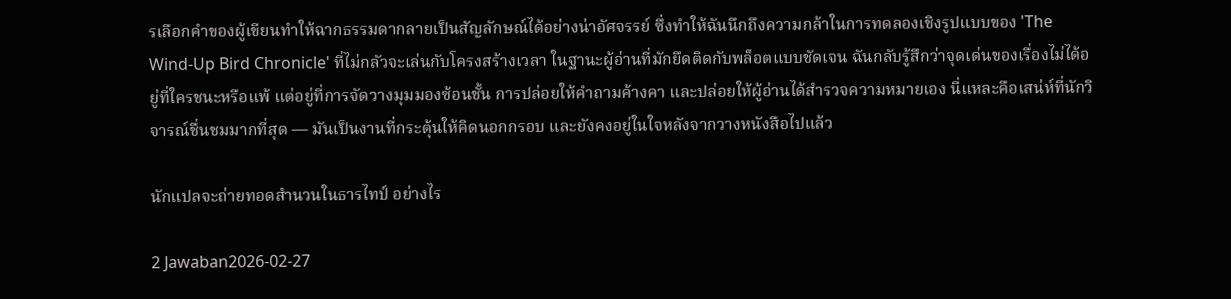รเลือกคำของผู้เขียนทำให้ฉากธรรมดากลายเป็นสัญลักษณ์ได้อย่างน่าอัศจรรย์ ซึ่งทำให้ฉันนึกถึงความกล้าในการทดลองเชิงรูปแบบของ 'The Wind-Up Bird Chronicle' ที่ไม่กลัวจะเล่นกับโครงสร้างเวลา ในฐานะผู้อ่านที่มักยึดติดกับพล็อตแบบชัดเจน ฉันกลับรู้สึกว่าจุดเด่นของเรื่องไม่ได้อยู่ที่ใครชนะหรือแพ้ แต่อยู่ที่การจัดวางมุมมองซ้อนชั้น การปล่อยให้คำถามค้างคา และปล่อยให้ผู้อ่านได้สำรวจความหมายเอง นี่แหละคือเสน่ห์ที่นักวิจารณ์ชื่นชมมากที่สุด — มันเป็นงานที่กระตุ้นให้คิดนอกกรอบ และยังคงอยู่ในใจหลังจากวางหนังสือไปแล้ว

นักแปลจะถ่ายทอดสำนวนในธารไทป์ อย่างไร

2 Jawaban2026-02-27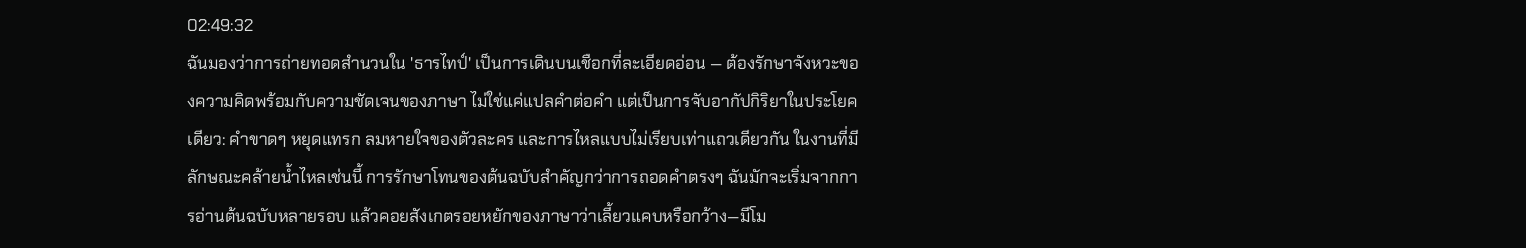02:49:32
ฉันมองว่าการถ่ายทอดสำนวนใน 'ธารไทป์' เป็นการเดินบนเชือกที่ละเอียดอ่อน — ต้องรักษาจังหวะของความคิดพร้อมกับความชัดเจนของภาษา ไม่ใช่แค่แปลคำต่อคำ แต่เป็นการจับอากัปกิริยาในประโยคเดียว: คำขาดๆ หยุดแทรก ลมหายใจของตัวละคร และการไหลแบบไม่เรียบเท่าแถวเดียวกัน ในงานที่มีลักษณะคล้ายน้ำไหลเช่นนี้ การรักษาโทนของต้นฉบับสำคัญกว่าการถอดคำตรงๆ ฉันมักจะเริ่มจากการอ่านต้นฉบับหลายรอบ แล้วคอยสังเกตรอยหยักของภาษาว่าเลี้ยวแคบหรือกว้าง—มีโม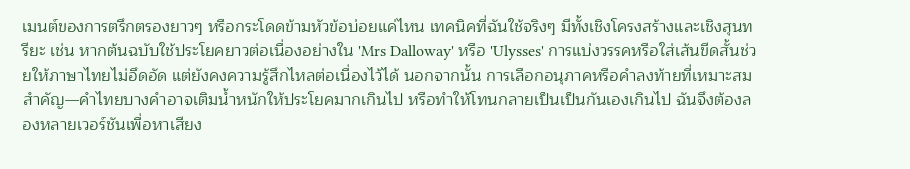เมนต์ของการตรึกตรองยาวๆ หรือกระโดดข้ามหัวข้อบ่อยแค่ไหน เทคนิคที่ฉันใช้จริงๆ มีทั้งเชิงโครงสร้างและเชิงสุนทรียะ เช่น หากต้นฉบับใช้ประโยคยาวต่อเนื่องอย่างใน 'Mrs Dalloway' หรือ 'Ulysses' การแบ่งวรรคหรือใส่เส้นขีดสั้นช่วยให้ภาษาไทยไม่อึดอัด แต่ยังคงความรู้สึกไหลต่อเนื่องไว้ได้ นอกจากนั้น การเลือกอนุภาคหรือคำลงท้ายที่เหมาะสมสำคัญ—คำไทยบางคำอาจเติมน้ำหนักให้ประโยคมากเกินไป หรือทำให้โทนกลายเป็นเป็นกันเองเกินไป ฉันจึงต้องลองหลายเวอร์ชันเพื่อหาเสียง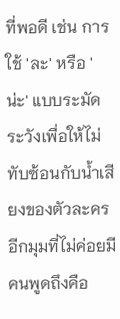ที่พอดี เช่น การใช้ 'ละ' หรือ 'น่ะ' แบบระมัดระวังเพื่อให้ไม่ทับซ้อนกับน้ำเสียงของตัวละคร อีกมุมที่ไม่ค่อยมีคนพูดถึงคือ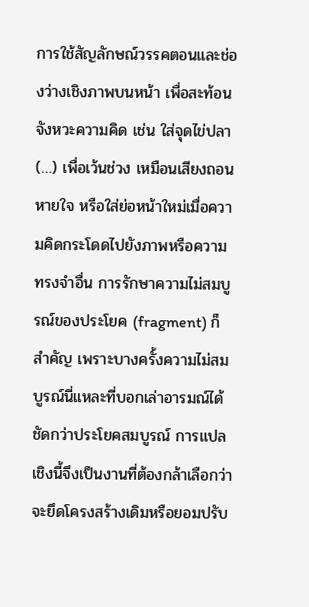การใช้สัญลักษณ์วรรคตอนและช่องว่างเชิงภาพบนหน้า เพื่อสะท้อนจังหวะความคิด เช่น ใส่จุดไข่ปลา (…) เพื่อเว้นช่วง เหมือนเสียงถอนหายใจ หรือใส่ย่อหน้าใหม่เมื่อความคิดกระโดดไปยังภาพหรือความทรงจำอื่น การรักษาความไม่สมบูรณ์ของประโยค (fragment) ก็สำคัญ เพราะบางครั้งความไม่สมบูรณ์นี่แหละที่บอกเล่าอารมณ์ได้ชัดกว่าประโยคสมบูรณ์ การแปลเชิงนี้จึงเป็นงานที่ต้องกล้าเลือกว่าจะยึดโครงสร้างเดิมหรือยอมปรับ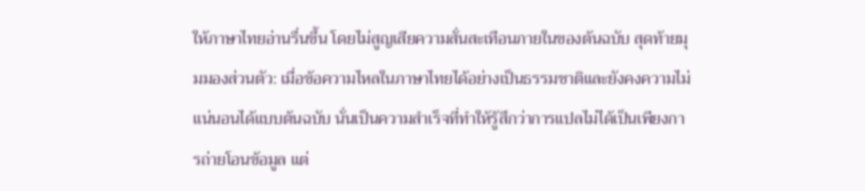ให้ภาษาไทยอ่านรื่นขึ้น โดยไม่สูญเสียความสั่นสะเทือนภายในของต้นฉบับ สุดท้ายมุมมองส่วนตัว: เมื่อข้อความไหลในภาษาไทยได้อย่างเป็นธรรมชาติและยังคงความไม่แน่นอนได้แบบต้นฉบับ นั่นเป็นความสำเร็จที่ทำให้รู้สึกว่าการแปลไม่ได้เป็นเพียงการถ่ายโอนข้อมูล แต่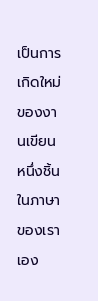เป็นการเกิดใหม่ของงานเขียนหนึ่งชิ้นในภาษาของเราเอง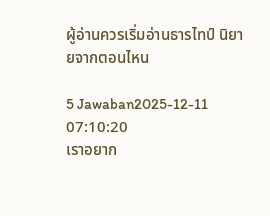ผู้อ่านควรเริ่มอ่านธารไทป์ นิยายจากตอนไหน

5 Jawaban2025-12-11 07:10:20
เราอยาก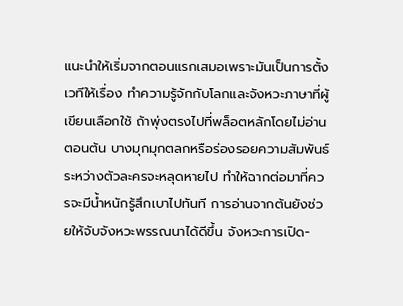แนะนำให้เริ่มจากตอนแรกเสมอเพราะมันเป็นการตั้งเวทีให้เรื่อง ทำความรู้จักกับโลกและจังหวะภาษาที่ผู้เขียนเลือกใช้ ถ้าพุ่งตรงไปที่พล็อตหลักโดยไม่อ่านตอนต้น บางมุกมุกตลกหรือร่องรอยความสัมพันธ์ระหว่างตัวละครจะหลุดหายไป ทำให้ฉากต่อมาที่ควรจะมีน้ำหนักรู้สึกเบาไปทันที การอ่านจากต้นยังช่วยให้จับจังหวะพรรณนาได้ดีขึ้น จังหวะการเปิด-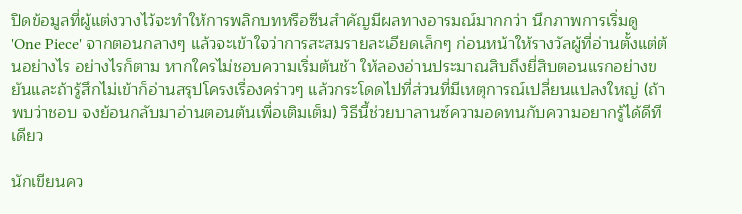ปิดข้อมูลที่ผู้แต่งวางไว้จะทำให้การพลิกบทหรือซีนสำคัญมีผลทางอารมณ์มากกว่า นึกภาพการเริ่มดู 'One Piece' จากตอนกลางๆ แล้วจะเข้าใจว่าการสะสมรายละเอียดเล็กๆ ก่อนหน้าให้รางวัลผู้ที่อ่านตั้งแต่ต้นอย่างไร อย่างไรก็ตาม หากใครไม่ชอบความเริ่มต้นช้า ให้ลองอ่านประมาณสิบถึงยี่สิบตอนแรกอย่างขยันและถ้ารู้สึกไม่เข้าก็อ่านสรุปโครงเรื่องคร่าวๆ แล้วกระโดดไปที่ส่วนที่มีเหตุการณ์เปลี่ยนแปลงใหญ่ (ถ้าพบว่าชอบ จงย้อนกลับมาอ่านตอนต้นเพื่อเติมเต็ม) วิธีนี้ช่วยบาลานซ์ความอดทนกับความอยากรู้ได้ดีทีเดียว

นักเขียนคว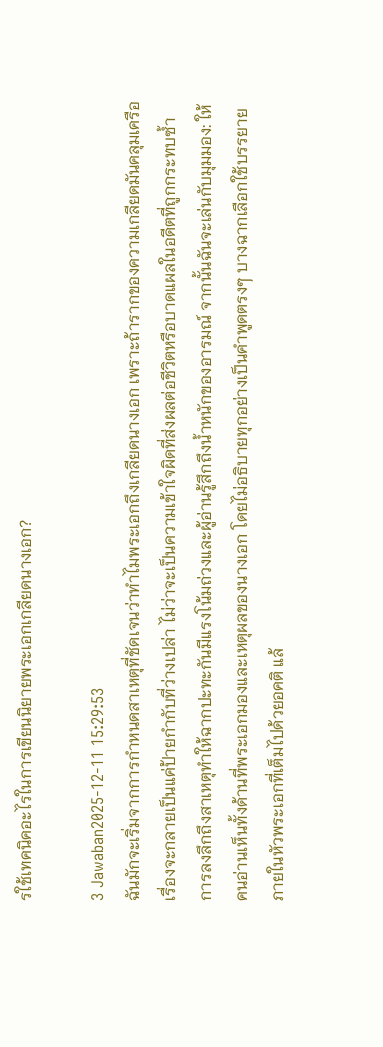รใช้เทคนิคอะไรในการเขียนนิยายพระเอกเกลียดนางเอก?

3 Jawaban2025-12-11 15:29:53
ฉันมักจะเริ่มจากการกำหนดสาเหตุที่ชัดเจนว่าทำไมพระเอกถึงเกลียดนางเอก เพราะถ้ารากของความเกลียดมันคลุมเครือ เรื่องจะกลายเป็นแค่ป้ายกำกับที่ว่างเปล่า ไม่ว่าจะเป็นความเข้าใจผิดที่ส่งผลต่อชีวิตหรือบาดแผลในอดีตที่ถูกกระทบซ้ำ การลงลึกถึงสาเหตุทำให้ฉากปะทะกันมีแรงโน้มถ่วงและผู้อ่านรู้สึกถึงน้ำหนักของอารมณ์ จากนั้นฉันจะเล่นกับมุมมอง: ให้คนอ่านเห็นทั้งด้านที่พระเอกมองและเหตุผลของนางเอก โดยไม่อธิบายทุกอย่างเป็นคำพูดตรงๆ บางฉากเลือกใช้บรรยายภายในหัวพระเอกที่เต็มไปด้วยอคติ แล้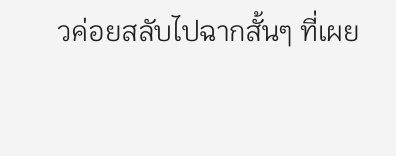วค่อยสลับไปฉากสั้นๆ ที่เผย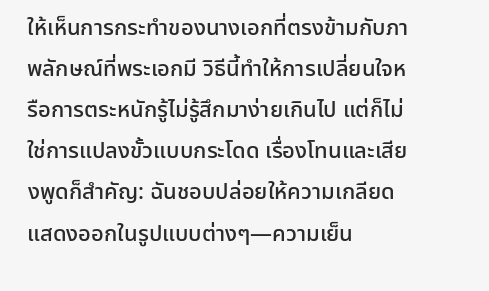ให้เห็นการกระทำของนางเอกที่ตรงข้ามกับภาพลักษณ์ที่พระเอกมี วิธีนี้ทำให้การเปลี่ยนใจหรือการตระหนักรู้ไม่รู้สึกมาง่ายเกินไป แต่ก็ไม่ใช่การแปลงขั้วแบบกระโดด เรื่องโทนและเสียงพูดก็สำคัญ: ฉันชอบปล่อยให้ความเกลียดแสดงออกในรูปแบบต่างๆ—ความเย็น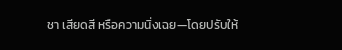ชา เสียดสี หรือความนิ่งเฉย—โดยปรับให้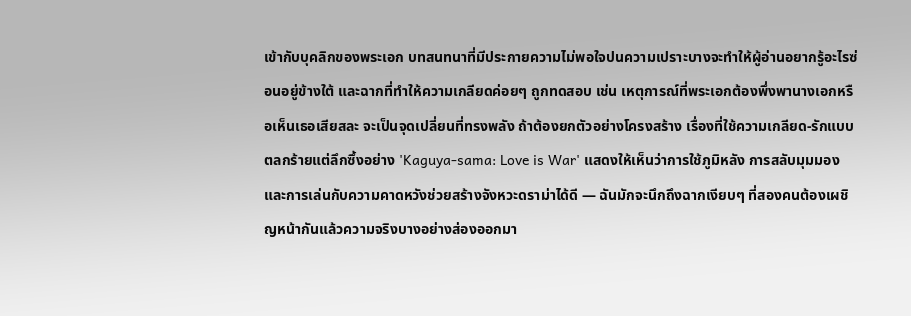เข้ากับบุคลิกของพระเอก บทสนทนาที่มีประกายความไม่พอใจปนความเปราะบางจะทำให้ผู้อ่านอยากรู้อะไรซ่อนอยู่ข้างใต้ และฉากที่ทำให้ความเกลียดค่อยๆ ถูกทดสอบ เช่น เหตุการณ์ที่พระเอกต้องพึ่งพานางเอกหรือเห็นเธอเสียสละ จะเป็นจุดเปลี่ยนที่ทรงพลัง ถ้าต้องยกตัวอย่างโครงสร้าง เรื่องที่ใช้ความเกลียด-รักแบบตลกร้ายแต่ลึกซึ้งอย่าง 'Kaguya-sama: Love is War' แสดงให้เห็นว่าการใช้ภูมิหลัง การสลับมุมมอง และการเล่นกับความคาดหวังช่วยสร้างจังหวะดราม่าได้ดี — ฉันมักจะนึกถึงฉากเงียบๆ ที่สองคนต้องเผชิญหน้ากันแล้วความจริงบางอย่างส่องออกมา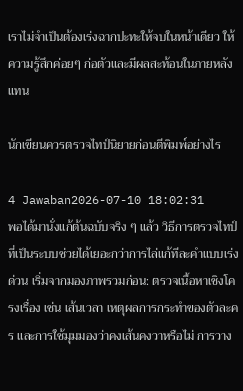เราไม่จำเป็นต้องเร่งฉากปะทะให้จบในหน้าเดียว ให้ความรู้สึกค่อยๆ ก่อตัวและมีผลสะท้อนในภายหลังแทน

นักเขียนควรตรวจไทป์นิยายก่อนตีพิมพ์อย่างไร

4 Jawaban2026-07-10 18:02:31
พอได้มานั่งแก้ต้นฉบับจริง ๆ แล้ว วิธีการตรวจไทป์ที่เป็นระบบช่วยได้เยอะกว่าการไล่แก้ทีละคำแบบเร่งด่วน เริ่มจากมองภาพรวมก่อน: ตรวจเนื้อหาเชิงโครงเรื่อง เช่น เส้นเวลา เหตุผลการกระทำของตัวละคร และการใช้มุมมองว่าคงเส้นคงวาหรือไม่ การวาง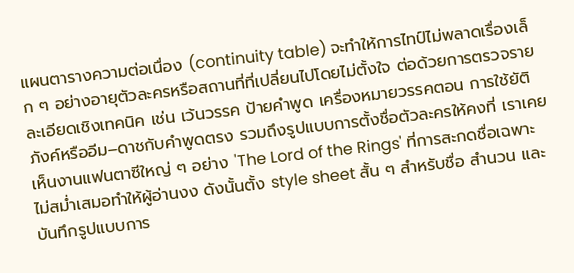แผนตารางความต่อเนื่อง (continuity table) จะทำให้การไทป์ไม่พลาดเรื่องเล็ก ๆ อย่างอายุตัวละครหรือสถานที่ที่เปลี่ยนไปโดยไม่ตั้งใจ ต่อด้วยการตรวจรายละเอียดเชิงเทคนิค เช่น เว้นวรรค ป้ายคำพูด เครื่องหมายวรรคตอน การใช้ยัติภังค์หรืออีม–ดาชกับคำพูดตรง รวมถึงรูปแบบการตั้งชื่อตัวละครให้คงที่ เราเคยเห็นงานแฟนตาซีใหญ่ ๆ อย่าง 'The Lord of the Rings' ที่การสะกดชื่อเฉพาะไม่สม่ำเสมอทำให้ผู้อ่านงง ดังนั้นตั้ง style sheet สั้น ๆ สำหรับชื่อ สำนวน และบันทึกรูปแบบการ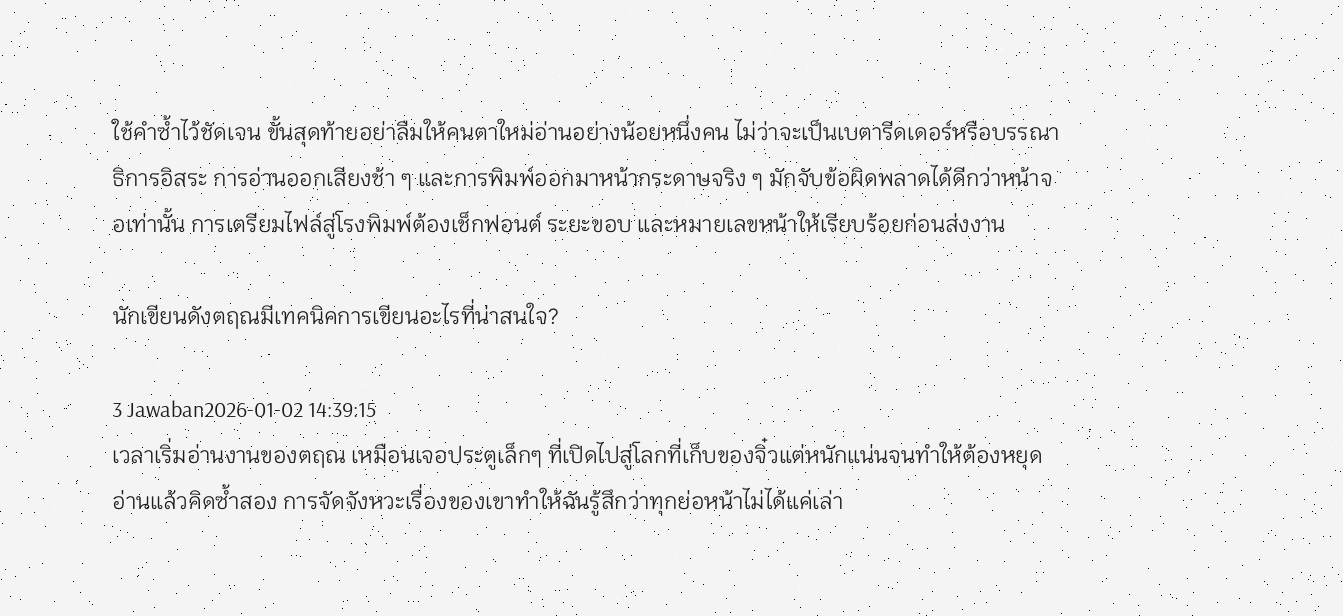ใช้คำซ้ำไว้ชัดเจน ขั้นสุดท้ายอย่าลืมให้คนตาใหม่อ่านอย่างน้อยหนึ่งคน ไม่ว่าจะเป็นเบตารีดเดอร์หรือบรรณาธิการอิสระ การอ่านออกเสียงช้า ๆ และการพิมพ์ออกมาหน้ากระดาษจริง ๆ มักจับข้อผิดพลาดได้ดีกว่าหน้าจอเท่านั้น การเตรียมไฟล์สู่โรงพิมพ์ต้องเช็กฟอนต์ ระยะขอบ และหมายเลขหน้าให้เรียบร้อยก่อนส่งงาน

นักเขียนดังตฤณมีเทคนิคการเขียนอะไรที่น่าสนใจ?

3 Jawaban2026-01-02 14:39:15
เวลาเริ่มอ่านงานของตฤณ เหมือนเจอประตูเล็กๆ ที่เปิดไปสู่โลกที่เก็บของจิ๋วแต่หนักแน่นจนทำให้ต้องหยุดอ่านแล้วคิดซ้ำสอง การจัดจังหวะเรื่องของเขาทำให้ฉันรู้สึกว่าทุกย่อหน้าไม่ได้แค่เล่า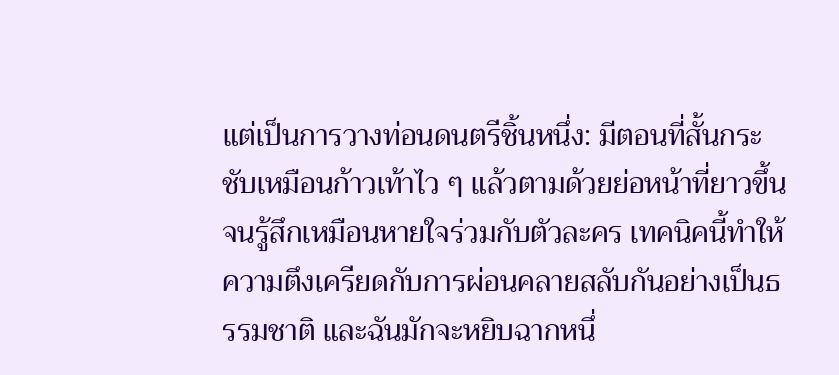แต่เป็นการวางท่อนดนตรีชิ้นหนึ่ง: มีตอนที่สั้นกระชับเหมือนก้าวเท้าไว ๆ แล้วตามด้วยย่อหน้าที่ยาวขึ้นจนรู้สึกเหมือนหายใจร่วมกับตัวละคร เทคนิคนี้ทำให้ความตึงเครียดกับการผ่อนคลายสลับกันอย่างเป็นธรรมชาติ และฉันมักจะหยิบฉากหนึ่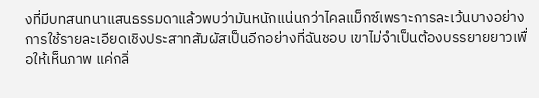งที่มีบทสนทนาแสนธรรมดาแล้วพบว่ามันหนักแน่นกว่าไคลแม็กซ์เพราะการละเว้นบางอย่าง การใช้รายละเอียดเชิงประสาทสัมผัสเป็นอีกอย่างที่ฉันชอบ เขาไม่จำเป็นต้องบรรยายยาวเพื่อให้เห็นภาพ แค่กลิ่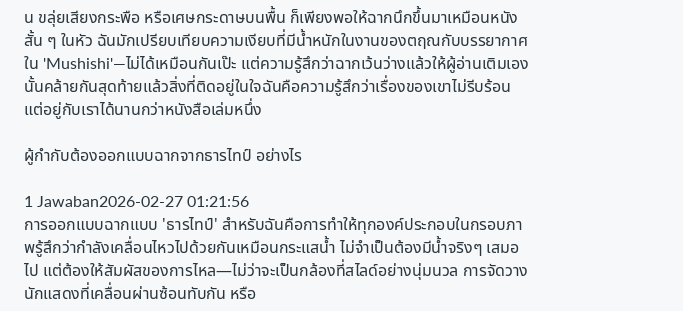น ขลุ่ยเสียงกระพือ หรือเศษกระดาษบนพื้น ก็เพียงพอให้ฉากนึกขึ้นมาเหมือนหนังสั้น ๆ ในหัว ฉันมักเปรียบเทียบความเงียบที่มีน้ำหนักในงานของตฤณกับบรรยากาศใน 'Mushishi'—ไม่ได้เหมือนกันเป๊ะ แต่ความรู้สึกว่าฉากเว้นว่างแล้วให้ผู้อ่านเติมเองนั้นคล้ายกันสุดท้ายแล้วสิ่งที่ติดอยู่ในใจฉันคือความรู้สึกว่าเรื่องของเขาไม่รีบร้อน แต่อยู่กับเราได้นานกว่าหนังสือเล่มหนึ่ง

ผู้กำกับต้องออกแบบฉากจากธารไทป์ อย่างไร

1 Jawaban2026-02-27 01:21:56
การออกแบบฉากแบบ 'ธารไทป์' สำหรับฉันคือการทำให้ทุกองค์ประกอบในกรอบภาพรู้สึกว่ากำลังเคลื่อนไหวไปด้วยกันเหมือนกระแสน้ำ ไม่จำเป็นต้องมีน้ำจริงๆ เสมอไป แต่ต้องให้สัมผัสของการไหล—ไม่ว่าจะเป็นกล้องที่สไลด์อย่างนุ่มนวล การจัดวางนักแสดงที่เคลื่อนผ่านซ้อนทับกัน หรือ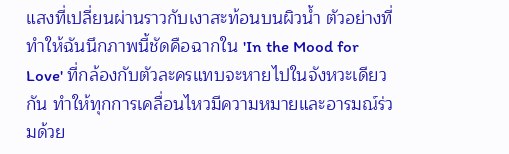แสงที่เปลี่ยนผ่านราวกับเงาสะท้อนบนผิวน้ำ ตัวอย่างที่ทำให้ฉันนึกภาพนี้ชัดคือฉากใน 'In the Mood for Love' ที่กล้องกับตัวละครแทบจะหายไปในจังหวะเดียวกัน ทำให้ทุกการเคลื่อนไหวมีความหมายและอารมณ์ร่วมด้วย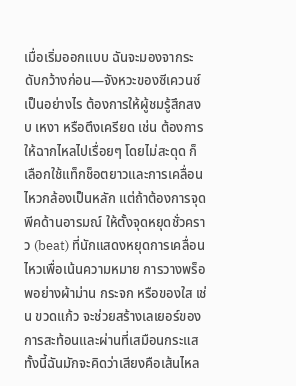เมื่อเริ่มออกแบบ ฉันจะมองจากระดับกว้างก่อน—จังหวะของซีเควนซ์เป็นอย่างไร ต้องการให้ผู้ชมรู้สึกสงบ เหงา หรือตึงเครียด เช่น ต้องการให้ฉากไหลไปเรื่อยๆ โดยไม่สะดุด ก็เลือกใช้แท็กช็อตยาวและการเคลื่อนไหวกล้องเป็นหลัก แต่ถ้าต้องการจุดพีคด้านอารมณ์ ให้ตั้งจุดหยุดชั่วคราว (beat) ที่นักแสดงหยุดการเคลื่อนไหวเพื่อเน้นความหมาย การวางพร็อพอย่างผ้าม่าน กระจก หรือของใส เช่น ขวดแก้ว จะช่วยสร้างเลเยอร์ของการสะท้อนและผ่านที่เสมือนกระแส ทั้งนี้ฉันมักจะคิดว่าเสียงคือเส้นไหล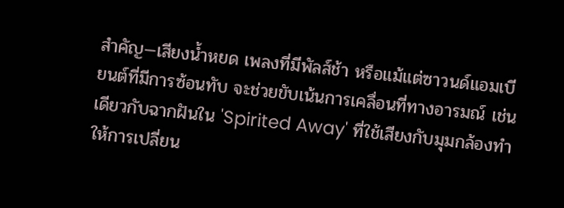สำคัญ—เสียงน้ำหยด เพลงที่มีพัลส์ช้า หรือแม้แต่ซาวนด์แอมเบียนต์ที่มีการซ้อนทับ จะช่วยขับเน้นการเคลื่อนที่ทางอารมณ์ เช่นเดียวกับฉากฝันใน 'Spirited Away' ที่ใช้เสียงกับมุมกล้องทำให้การเปลี่ยน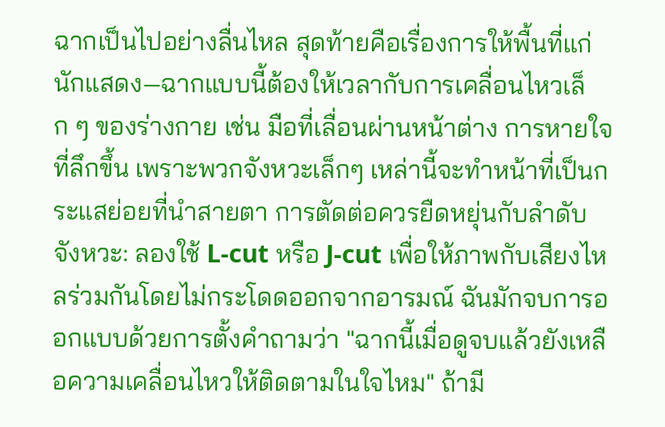ฉากเป็นไปอย่างลื่นไหล สุดท้ายคือเรื่องการให้พื้นที่แก่นักแสดง—ฉากแบบนี้ต้องให้เวลากับการเคลื่อนไหวเล็ก ๆ ของร่างกาย เช่น มือที่เลื่อนผ่านหน้าต่าง การหายใจที่ลึกขึ้น เพราะพวกจังหวะเล็กๆ เหล่านี้จะทำหน้าที่เป็นกระแสย่อยที่นำสายตา การตัดต่อควรยืดหยุ่นกับลำดับจังหวะ: ลองใช้ L-cut หรือ J-cut เพื่อให้ภาพกับเสียงไหลร่วมกันโดยไม่กระโดดออกจากอารมณ์ ฉันมักจบการออกแบบด้วยการตั้งคำถามว่า "ฉากนี้เมื่อดูจบแล้วยังเหลือความเคลื่อนไหวให้ติดตามในใจไหม" ถ้ามี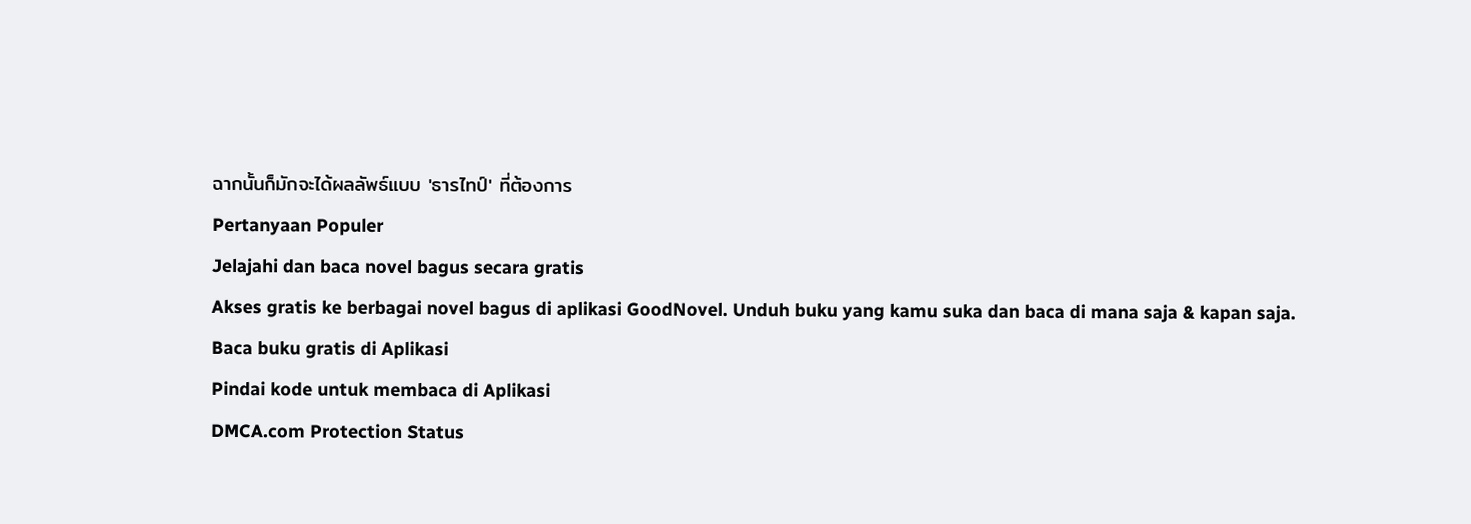ฉากนั้นก็มักจะได้ผลลัพธ์แบบ 'ธารไทป์' ที่ต้องการ
Pertanyaan Populer
Jelajahi dan baca novel bagus secara gratis
Akses gratis ke berbagai novel bagus di aplikasi GoodNovel. Unduh buku yang kamu suka dan baca di mana saja & kapan saja.
Baca buku gratis di Aplikasi
Pindai kode untuk membaca di Aplikasi
DMCA.com Protection Status